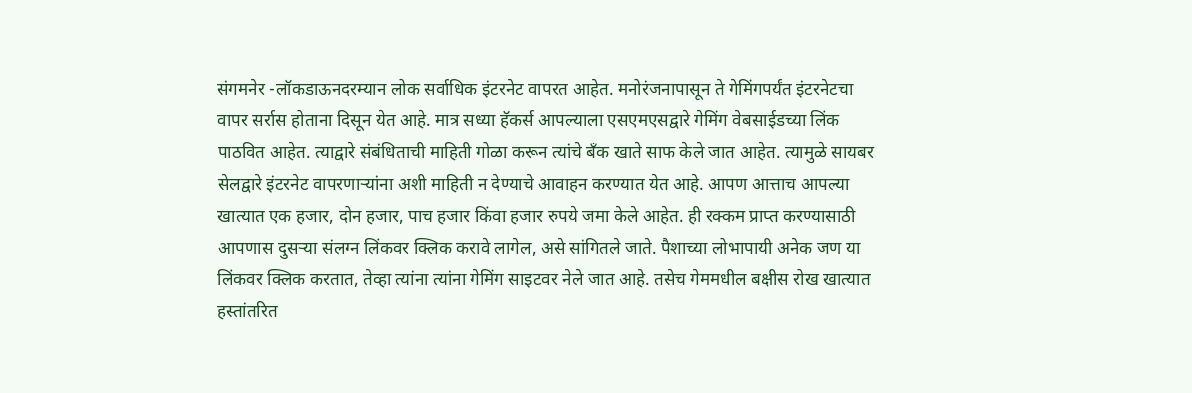संगमनेर -लॉकडाऊनदरम्यान लोक सर्वाधिक इंटरनेट वापरत आहेत. मनोरंजनापासून ते गेमिंगपर्यंत इंटरनेटचा वापर सर्रास होताना दिसून येत आहे. मात्र सध्या हॅकर्स आपल्याला एसएमएसद्वारे गेमिंग वेबसाईडच्या लिंक पाठवित आहेत. त्याद्वारे संबंधिताची माहिती गोळा करून त्यांचे बॅंक खाते साफ केले जात आहेत. त्यामुळे सायबर सेलद्वारे इंटरनेट वापरणाऱ्यांना अशी माहिती न देण्याचे आवाहन करण्यात येत आहे. आपण आत्ताच आपल्या खात्यात एक हजार, दोन हजार, पाच हजार किंवा हजार रुपये जमा केले आहेत. ही रक्कम प्राप्त करण्यासाठी आपणास दुसऱ्या संलग्न लिंकवर क्लिक करावे लागेल, असे सांगितले जाते. पैशाच्या लोभापायी अनेक जण या लिंकवर क्लिक करतात, तेव्हा त्यांना त्यांना गेमिंग साइटवर नेले जात आहे. तसेच गेममधील बक्षीस रोख खात्यात हस्तांतरित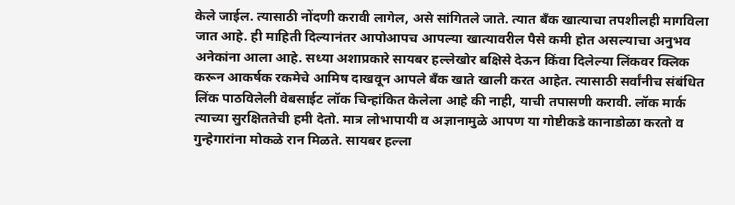केले जाईल. त्यासाठी नोंदणी करावी लागेल, असे सांगितले जाते. त्यात बॅंक खात्याचा तपशीलही मागविला जात आहे. ही माहिती दिल्यानंतर आपोआपच आपल्या खात्यावरील पैसे कमी होत असल्याचा अनुभव अनेकांना आला आहे. सध्या अशाप्रकारे सायबर हल्लेखोर बक्षिसे देऊन किंवा दिलेल्या लिंकवर क्लिक करून आकर्षक रकमेचे आमिष दाखवून आपले बॅंक खाते खाली करत आहेत. त्यासाठी सर्वांनीच संबंधित लिंक पाठविलेली वेबसाईट लॉक चिन्हांकित केलेला आहे की नाही, याची तपासणी करावी. लॉक मार्क त्याच्या सुरक्षिततेची हमी देतो. मात्र लोभापायी व अज्ञानामुळे आपण या गोष्टीकडे कानाडोळा करतो व गुन्हेगारांना मोकळे रान मिळते. सायबर हल्ला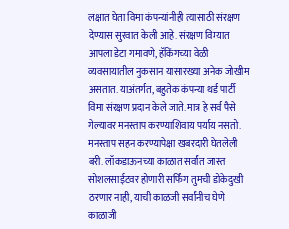लक्षात घेता विमा कंपन्यांनीही त्यासाठी संरक्षण देण्यास सुरवात केली आहे. संरक्षण विम्यात आपला डेटा गमावणे, हॅकिंगच्या वेळी व्यवसायातील नुकसान यासारख्या अनेक जोखीम असतात. याअंतर्गत, बहुतेक कंपन्या थर्ड पार्टी विमा संरक्षण प्रदान केले जाते. मात्र हे सर्व पैसे गेल्यावर मनस्ताप करण्याशिवाय पर्याय नसतो. मनस्ताप सहन करण्यापेक्षा खबरदारी घेतलेली बरी. लॉकडाऊनच्या काळात सर्वांत जास्त सोशलसाईटवर होणारी सर्फिंग तुमची डोकेदुखी ठरणार नाही, याची काळजी सर्वांनीच घेणे काळाजी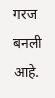गरज बनली आहे.